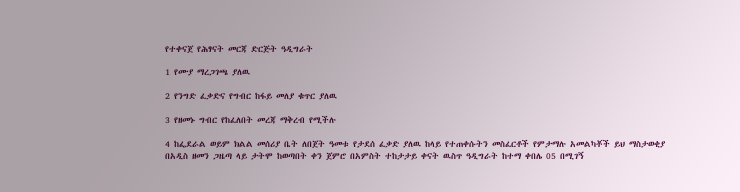የተቀናጀ የሕፃናት መርጃ ድርጅት ዓዲግራት

1 የሙያ ማረጋገጫ ያለዉ

2 የንግድ ፈቃድና የግብር ከፋይ መለያ ቁጥር ያለዉ

3 የዘመኑ ግብር የከፈለበት መረጃ ማቅረብ የሚችሉ

4 ከፌደራል ወይም ክልል መሰሪያ ቤት ለበጀት ዓመቱ የታደሰ ፈቃድ ያለዉ ከላይ የተጠቀሱትን መስፈርቶች የምታማሉ አመልካቾች ይህ ማስታወቂያ በአዲስ ዘመን ጋዜጣ ላይ ታትሞ ከወጣበት ቀን ጀምሮ በአምስት ተከታታይ ቀናት ዉስጥ ዓዲግራት ከተማ ቀበሌ 05 በሚገኝ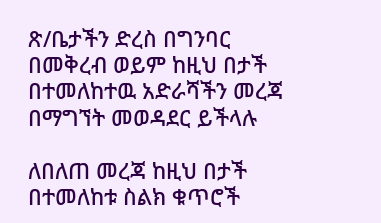ጽ/ቤታችን ድረስ በግንባር በመቅረብ ወይም ከዚህ በታች በተመለከተዉ አድራሻችን መረጃ በማግኘት መወዳደር ይችላሉ

ለበለጠ መረጃ ከዚህ በታች በተመለከቱ ስልክ ቁጥሮች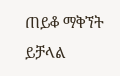ጠይቆ ማቅኘት ይቻላል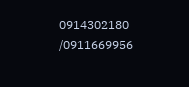0914302180 /0911669956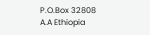P.O.Box 32808 A.A Ethiopia